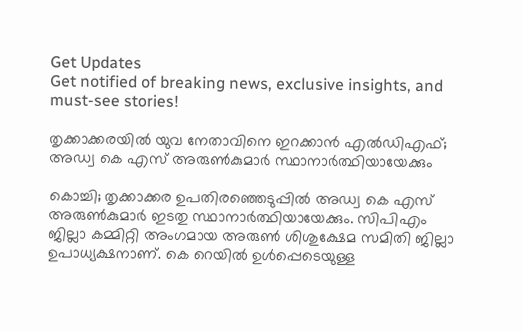Get Updates
Get notified of breaking news, exclusive insights, and must-see stories!

തൃക്കാക്കരയിൽ യുവ നേതാവിനെ ഇറക്കാൻ എൽഡിഎഫ്; അഡ്വ കെ എസ് അരുൺകുമാർ സ്ഥാനാർത്ഥിയായേക്കും

കൊച്ചി; തൃക്കാക്കര ഉപതിരഞ്ഞെടുപ്പിൽ അഡ്വ കെ എസ് അരുൺകുമാർ ഇടതു സ്ഥാനാർത്ഥിയായേക്കും. സിപിഎം ജില്ലാ കമ്മിറ്റി അംഗമായ അരുൺ ശിശുക്ഷേമ സമിതി ജില്ലാ ഉപാധ്യക്ഷനാണ്. കെ റെയിൽ ഉൾപ്പെടെയുള്ള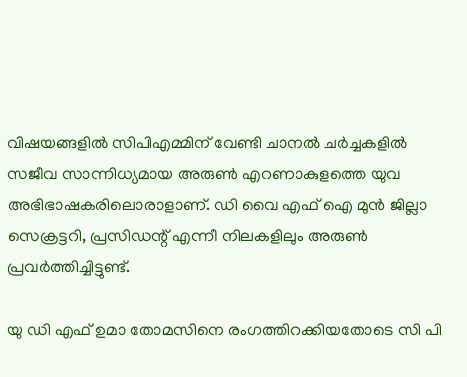വിഷയങ്ങളിൽ സിപിഎമ്മിന് വേണ്ടി ചാനൽ ചർച്ചകളിൽ സജീവ സാന്നിധ്യമായ അരുൺ എറണാകുളത്തെ യുവ അഭിഭാഷകരിലൊരാളാണ്. ഡി വൈ എഫ് ഐ മുന്‍ ജില്ലാ സെക്രട്ടറി, പ്രസിഡന്റ് എന്നീ നിലകളിലും അരുൺ പ്രവർത്തിച്ചിട്ടുണ്ട്.

യു ഡി എഫ് ഉമാ തോമസിനെ രംഗത്തിറക്കിയതോടെ സി പി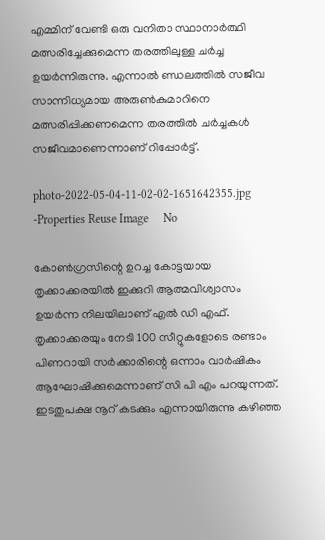എമ്മിന് വേണ്ടി ഒരു വനിതാ സ്ഥാനാർത്ഥി മത്സരിച്ചേക്കുമെന്ന തരത്തിലുള്ള ചർച്ച ഉയർന്നിരുന്നു. എന്നാൽ ണ്ഡലത്തിൽ സജീവ സാന്നിധ്യമായ അരുൺകുമാറിനെ മത്സരിപ്പിക്കണമെന്ന തരത്തിൽ ചർച്ചകൾ സജീവമാണെന്നാണ് റിപ്പോർട്ട്.

photo-2022-05-04-11-02-02-1651642355.jpg -Properties Reuse Image     No

കോൺഗ്രസിന്റെ ഉറച്ച കോട്ടയായ തൃക്കാക്കരയിൽ ഇക്കുറി ആത്മവിശ്വാസം ഉയർന്ന നിലയിലാണ് എൽ ഡി എഫ്. തൃക്കാക്കരയും നേടി 100 സീറ്റുകളോടെ രണ്ടാം പിണറായി സർക്കാരിന്റെ ഒന്നാം വാർഷികം ആഘോഷിക്കുമെന്നാണ് സി പി എം പറയുന്നത്. ഇടതുപക്ഷ നൂറ് കടക്കും എന്നായിരുന്നു കഴിഞ്ഞ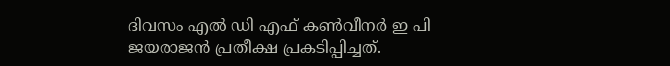ദിവസം എൽ ഡി എഫ് കൺവീനർ ഇ പി ജയരാജൻ പ്രതീക്ഷ പ്രകടിപ്പിച്ചത്.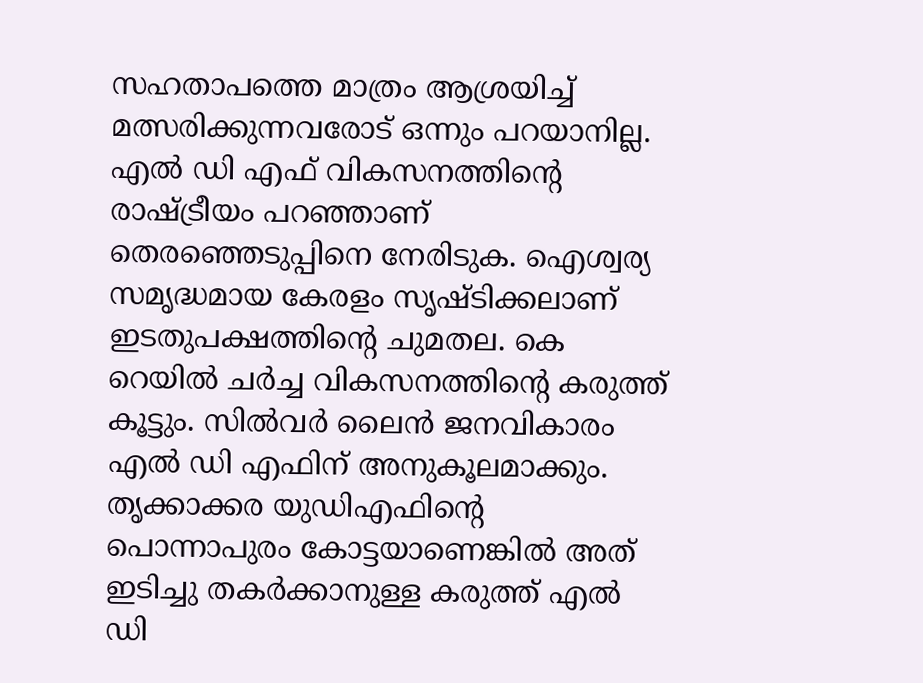സഹതാപത്തെ മാത്രം ആശ്രയിച്ച് മത്സരിക്കുന്നവരോട് ഒന്നും പറയാനില്ല. എൽ ഡി എഫ് വികസനത്തിൻ്റെ രാഷ്ട്രീയം പറഞ്ഞാണ് തെരഞ്ഞെടുപ്പിനെ നേരിടുക. ഐശ്വര്യ സമൃദ്ധമായ കേരളം സൃഷ്ടിക്കലാണ് ഇടതുപക്ഷത്തിൻ്റെ ചുമതല. കെ റെയിൽ ചർച്ച വികസനത്തിൻ്റെ കരുത്ത് കൂട്ടും. സിൽവർ ലൈൻ ജനവികാരം എൽ ഡി എഫിന് അനുകൂലമാക്കും. തൃക്കാക്കര യുഡിഎഫിന്റെ പൊന്നാപുരം കോട്ടയാണെങ്കിൽ അത് ഇടിച്ചു തകർക്കാനുള്ള കരുത്ത് എൽ ഡി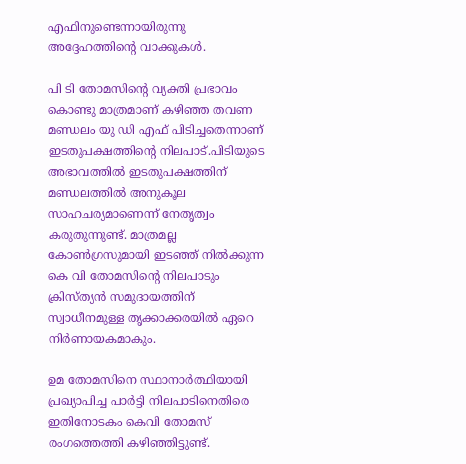എഫിനുണ്ടെന്നായിരുന്നു അദ്ദേഹത്തിന്റെ വാക്കുകൾ.

പി ടി തോമസിന്റെ വ്യക്തി പ്രഭാവം കൊണ്ടു മാത്രമാണ് കഴിഞ്ഞ തവണ മണ്ഡലം യു ഡി എഫ് പിടിച്ചതെന്നാണ് ഇടതുപക്ഷത്തിന്റെ നിലപാട്.പിടിയുടെ അഭാവത്തിൽ ഇടതുപക്ഷത്തിന് മണ്ഡലത്തിൽ അനുകൂല സാഹചര്യമാണെന്ന് നേതൃത്വം കരുതുന്നുണ്ട്. മാത്രമല്ല കോൺഗ്രസുമായി ഇടഞ്ഞ് നിൽക്കുന്ന കെ വി തോമസിന്റെ നിലപാടും ക്രിസ്ത്യൻ സമുദായത്തിന് സ്വാധീനമുള്ള തൃക്കാക്കരയിൽ ഏറെ നിർണായകമാകും.

ഉമ തോമസിനെ സ്ഥാനാർത്ഥിയായി പ്രഖ്യാപിച്ച പാർട്ടി നിലപാടിനെതിരെ ഇതിനോടകം കെവി തോമസ് രംഗത്തെത്തി കഴിഞ്ഞിട്ടുണ്ട്.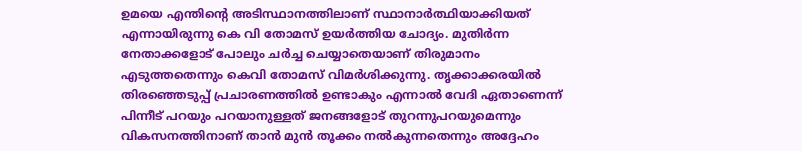ഉമയെ എന്തിന്റെ അടിസ്ഥാനത്തിലാണ് സ്ഥാനാർത്ഥിയാക്കിയത് എന്നായിരുന്നു കെ വി തോമസ് ഉയർത്തിയ ചോദ്യം. മുതിർന്ന നേതാക്കളോട് പോലും ചർച്ച ചെയ്യാതെയാണ് തിരുമാനം എടുത്തതെന്നും കെവി തോമസ് വിമർശിക്കുന്നു. തൃക്കാക്കരയിൽ തിരഞ്ഞെടുപ്പ് പ്രചാരണത്തിൽ ഉണ്ടാകും എന്നാൽ വേദി ഏതാണെന്ന് പിന്നീട് പറയും പറയാനുള്ളത് ജനങ്ങളോട് തുറന്നുപറയുമെന്നും വികസനത്തിനാണ് താൻ മുൻ തൂക്കം നൽകുന്നതെന്നും അദ്ദേഹം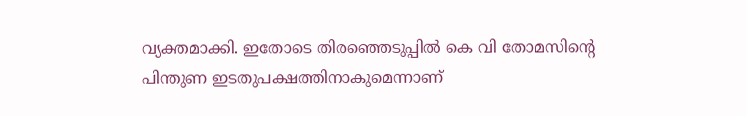വ്യക്തമാക്കി. ഇതോടെ തിരഞ്ഞെടുപ്പിൽ കെ വി തോമസിന്റെ പിന്തുണ ഇടതുപക്ഷത്തിനാകുമെന്നാണ്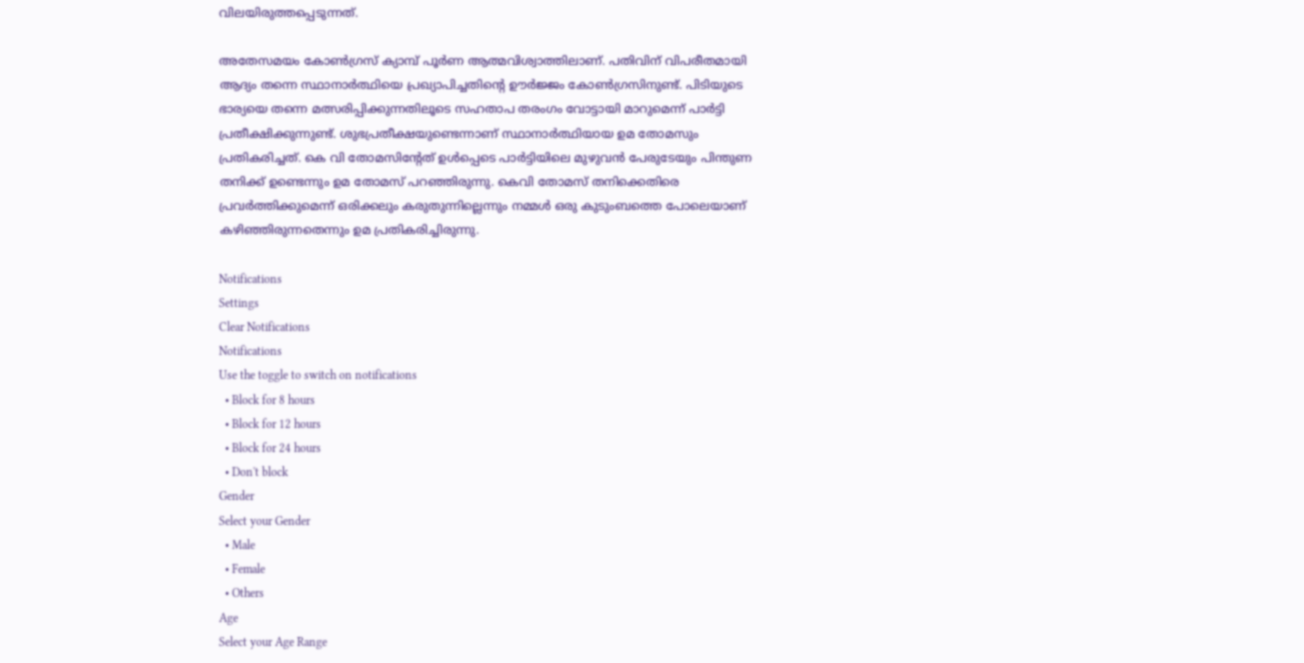വിലയിരുത്തപ്പെടുന്നത്.

അതേസമയം കോൺഗ്രസ് ക്യാമ്പ് പൂർണ ആത്മവിശ്വാത്തിലാണ്. പതിവിന് വിപരീതമായി ആദ്യം തന്നെ സ്ഥാനാർത്ഥിയെ പ്രഖ്യാപിച്ചതിന്റെ ഊർജ്ജം കോൺഗ്രസിനുണ്ട്. പിടിയുടെ ഭാര്യയെ തന്നെ മത്സരിപ്പിക്കുന്നതിലൂടെ സഹതാപ തരംഗം വോട്ടായി മാറുമെന്ന് പാർട്ടി പ്രതീക്ഷിക്കുന്നുണ്ട്. ശുഭപ്രതീക്ഷയുണ്ടെന്നാണ് സ്ഥാനാർത്ഥിയായ ഉമ തോമസും പ്രതികരിച്ചത്. കെ വി തോമസിന്റേത് ഉൾപ്പെടെ പാർട്ടിയിലെ മുഴുവൻ പേരുടേയും പിന്തുണ തനിക്ക് ഉണ്ടെന്നും ഉമ തോമസ് പറഞ്ഞിരുന്നു. കെവി തോമസ് തനിക്കെതിരെ പ്രവർത്തിക്കുമെന്ന് ഒരിക്കലും കരുതുന്നില്ലെന്നും നമ്മൾ ഒരു കുടുംബത്തെ പോലെയാണ് കഴിഞ്ഞിരുന്നതെന്നും ഉമ പ്രതികരിച്ചിരുന്നു.

Notifications
Settings
Clear Notifications
Notifications
Use the toggle to switch on notifications
  • Block for 8 hours
  • Block for 12 hours
  • Block for 24 hours
  • Don't block
Gender
Select your Gender
  • Male
  • Female
  • Others
Age
Select your Age Range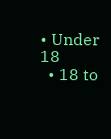• Under 18
  • 18 to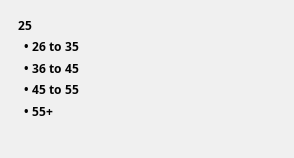25
  • 26 to 35
  • 36 to 45
  • 45 to 55
  • 55+